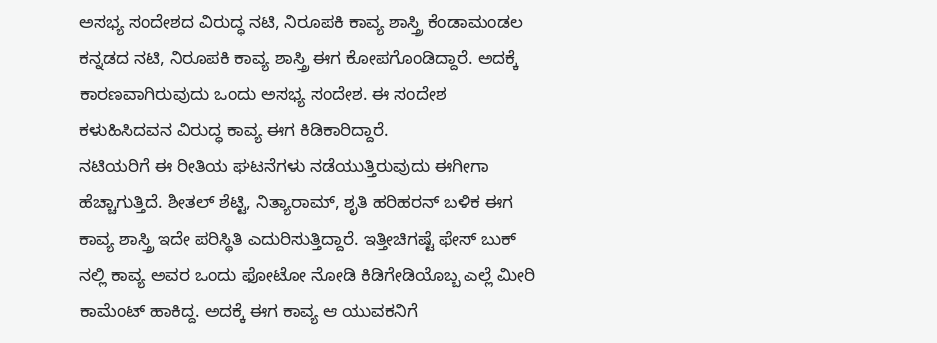ಅಸಭ್ಯ ಸಂದೇಶದ ವಿರುದ್ಧ ನಟಿ, ನಿರೂಪಕಿ ಕಾವ್ಯ ಶಾಸ್ತ್ರಿ ಕೆಂಡಾಮಂಡಲ
ಕನ್ನಡದ ನಟಿ, ನಿರೂಪಕಿ ಕಾವ್ಯ ಶಾಸ್ತ್ರಿ ಈಗ ಕೋಪಗೊಂಡಿದ್ದಾರೆ. ಅದಕ್ಕೆ ಕಾರಣವಾಗಿರುವುದು ಒಂದು ಅಸಭ್ಯ ಸಂದೇಶ. ಈ ಸಂದೇಶ ಕಳುಹಿಸಿದವನ ವಿರುದ್ಧ ಕಾವ್ಯ ಈಗ ಕಿಡಿಕಾರಿದ್ದಾರೆ.
ನಟಿಯರಿಗೆ ಈ ರೀತಿಯ ಘಟನೆಗಳು ನಡೆಯುತ್ತಿರುವುದು ಈಗೀಗಾ ಹೆಚ್ಚಾಗುತ್ತಿದೆ. ಶೀತಲ್ ಶೆಟ್ಟಿ, ನಿತ್ಯಾರಾಮ್, ಶೃತಿ ಹರಿಹರನ್ ಬಳಿಕ ಈಗ ಕಾವ್ಯ ಶಾಸ್ತ್ರಿ ಇದೇ ಪರಿಸ್ಥಿತಿ ಎದುರಿಸುತ್ತಿದ್ದಾರೆ. ಇತ್ತೀಚಿಗಷ್ಟೆ ಫೇಸ್ ಬುಕ್ ನಲ್ಲಿ ಕಾವ್ಯ ಅವರ ಒಂದು ಫೋಟೋ ನೋಡಿ ಕಿಡಿಗೇಡಿಯೊಬ್ಬ ಎಲ್ಲೆ ಮೀರಿ ಕಾಮೆಂಟ್ ಹಾಕಿದ್ದ. ಅದಕ್ಕೆ ಈಗ ಕಾವ್ಯ ಆ ಯುವಕನಿಗೆ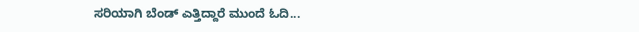ಸರಿಯಾಗಿ ಬೆಂಡ್ ಎತ್ತಿದ್ದಾರೆ ಮುಂದೆ ಓದಿ...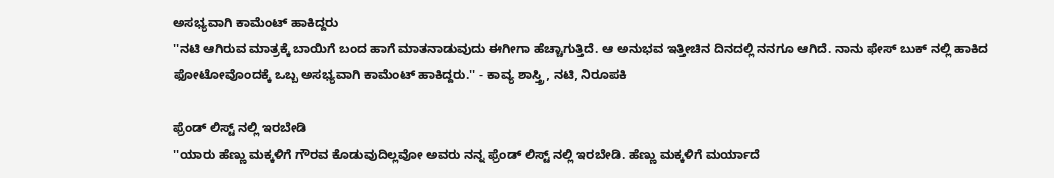ಅಸಭ್ಯವಾಗಿ ಕಾಮೆಂಟ್ ಹಾಕಿದ್ದರು
''ನಟಿ ಆಗಿರುವ ಮಾತ್ರಕ್ಕೆ ಬಾಯಿಗೆ ಬಂದ ಹಾಗೆ ಮಾತನಾಡುವುದು ಈಗೀಗಾ ಹೆಚ್ಚಾಗುತ್ತಿದೆ. ಆ ಅನುಭವ ಇತ್ತೀಚಿನ ದಿನದಲ್ಲಿ ನನಗೂ ಆಗಿದೆ. ನಾನು ಫೇಸ್ ಬುಕ್ ನಲ್ಲಿ ಹಾಕಿದ ಫೋಟೋವೊಂದಕ್ಕೆ ಒಬ್ಬ ಅಸಭ್ಯವಾಗಿ ಕಾಮೆಂಟ್ ಹಾಕಿದ್ದರು.'' - ಕಾವ್ಯ ಶಾಸ್ತ್ರಿ, ನಟಿ, ನಿರೂಪಕಿ

ಫ್ರೆಂಡ್ ಲಿಸ್ಟ್ ನಲ್ಲಿ ಇರಬೇಡಿ
''ಯಾರು ಹೆಣ್ಣು ಮಕ್ಕಳಿಗೆ ಗೌರವ ಕೊಡುವುದಿಲ್ಲವೋ ಅವರು ನನ್ನ ಫ್ರೆಂಡ್ ಲಿಸ್ಟ್ ನಲ್ಲಿ ಇರಬೇಡಿ. ಹೆಣ್ಣು ಮಕ್ಕಳಿಗೆ ಮರ್ಯಾದೆ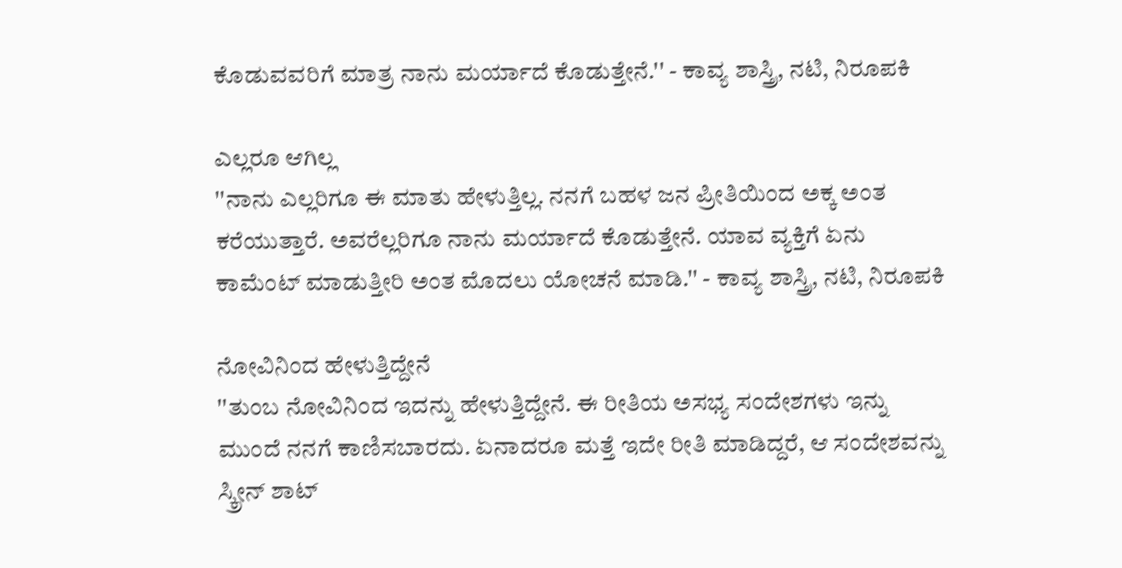ಕೊಡುವವರಿಗೆ ಮಾತ್ರ ನಾನು ಮರ್ಯಾದೆ ಕೊಡುತ್ತೇನೆ.'' - ಕಾವ್ಯ ಶಾಸ್ತ್ರಿ, ನಟಿ, ನಿರೂಪಕಿ

ಎಲ್ಲರೂ ಆಗಿಲ್ಲ
''ನಾನು ಎಲ್ಲರಿಗೂ ಈ ಮಾತು ಹೇಳುತ್ತಿಲ್ಲ. ನನಗೆ ಬಹಳ ಜನ ಪ್ರೀತಿಯಿಂದ ಅಕ್ಕ ಅಂತ ಕರೆಯುತ್ತಾರೆ. ಅವರೆಲ್ಲರಿಗೂ ನಾನು ಮರ್ಯಾದೆ ಕೊಡುತ್ತೇನೆ. ಯಾವ ವ್ಯಕ್ತಿಗೆ ಏನು ಕಾಮೆಂಟ್ ಮಾಡುತ್ತೀರಿ ಅಂತ ಮೊದಲು ಯೋಚನೆ ಮಾಡಿ.'' - ಕಾವ್ಯ ಶಾಸ್ತ್ರಿ, ನಟಿ, ನಿರೂಪಕಿ

ನೋವಿನಿಂದ ಹೇಳುತ್ತಿದ್ದೇನೆ
''ತುಂಬ ನೋವಿನಿಂದ ಇದನ್ನು ಹೇಳುತ್ತಿದ್ದೇನೆ. ಈ ರೀತಿಯ ಅಸಭ್ಯ ಸಂದೇಶಗಳು ಇನ್ನು ಮುಂದೆ ನನಗೆ ಕಾಣಿಸಬಾರದು. ಏನಾದರೂ ಮತ್ತೆ ಇದೇ ರೀತಿ ಮಾಡಿದ್ದರೆ, ಆ ಸಂದೇಶವನ್ನು ಸ್ಕ್ರೀನ್ ಶಾಟ್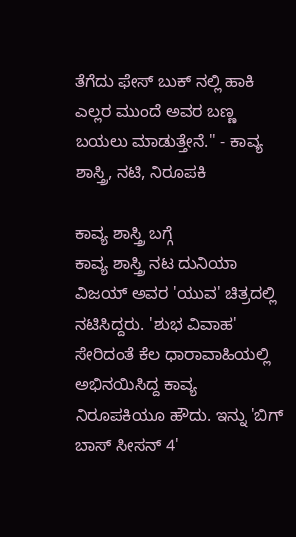ತೆಗೆದು ಫೇಸ್ ಬುಕ್ ನಲ್ಲಿ ಹಾಕಿ ಎಲ್ಲರ ಮುಂದೆ ಅವರ ಬಣ್ಣ ಬಯಲು ಮಾಡುತ್ತೇನೆ.'' - ಕಾವ್ಯ ಶಾಸ್ತ್ರಿ, ನಟಿ, ನಿರೂಪಕಿ

ಕಾವ್ಯ ಶಾಸ್ತ್ರಿ ಬಗ್ಗೆ
ಕಾವ್ಯ ಶಾಸ್ತ್ರಿ ನಟ ದುನಿಯಾ ವಿಜಯ್ ಅವರ 'ಯುವ' ಚಿತ್ರದಲ್ಲಿ ನಟಿಸಿದ್ದರು. 'ಶುಭ ವಿವಾಹ' ಸೇರಿದಂತೆ ಕೆಲ ಧಾರಾವಾಹಿಯಲ್ಲಿ ಅಭಿನಯಿಸಿದ್ದ ಕಾವ್ಯ ನಿರೂಪಕಿಯೂ ಹೌದು. ಇನ್ನು 'ಬಿಗ್ ಬಾಸ್ ಸೀಸನ್ 4'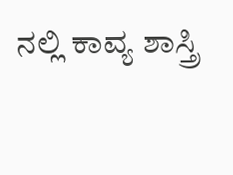ನಲ್ಲಿ ಕಾವ್ಯ ಶಾಸ್ತ್ರಿ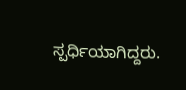ಸ್ಪರ್ಧಿಯಾಗಿದ್ದರು.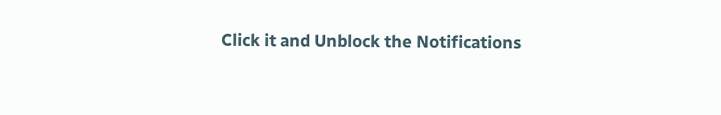Click it and Unblock the Notifications